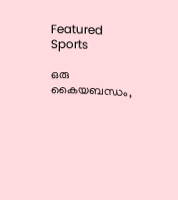Featured Sports

ഒരു കൈയബന്ധം,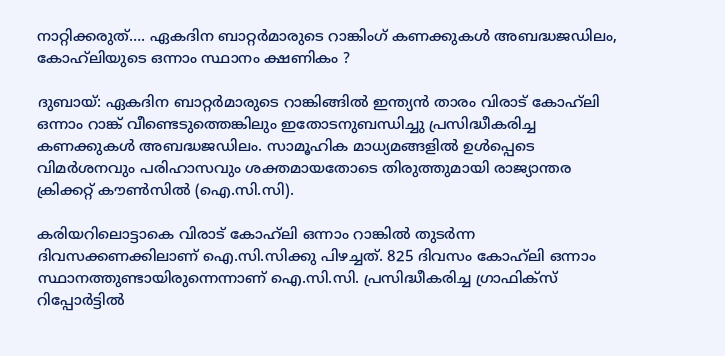നാറ്റിക്കരുത്…. ഏകദിന ബാറ്റര്‍മാരുടെ റാങ്കിംഗ് കണക്കുകള്‍ അബദ്ധജഡിലം, കോഹ്‌ലിയുടെ ഒന്നാം സ്ഥാനം ക്ഷണികം ?

ദുബായ്: ഏകദിന ബാറ്റര്‍മാരുടെ റാങ്കിങ്ങില്‍ ഇന്ത്യന്‍ താരം വിരാട് കോഹ്‌ലി ഒന്നാം റാങ്ക് വീണ്ടെടുത്തെങ്കിലും ഇതോടനുബന്ധിച്ചു പ്രസിദ്ധീകരിച്ച കണക്കുകള്‍ അബദ്ധജഡിലം. സാമൂഹിക മാധ്യമങ്ങളില്‍ ഉള്‍പ്പെടെ വിമര്‍ശനവും പരിഹാസവും ശക്തമായതോടെ തിരുത്തുമായി രാജ്യാന്തര ക്രിക്കറ്റ് കൗണ്‍സില്‍ (ഐ.സി.സി).

കരിയറിലൊട്ടാകെ വിരാട് കോഹ്‌ലി ഒന്നാം റാങ്കില്‍ തുടര്‍ന്ന ദിവസക്കണക്കിലാണ് ഐ.സി.സിക്കു പിഴച്ചത്. 825 ദിവസം കോഹ്‌ലി ഒന്നാം സ്ഥാനത്തുണ്ടായിരുന്നെന്നാണ് ഐ.സി.സി. പ്രസിദ്ധീകരിച്ച ഗ്രാഫിക്‌സ് റിപ്പോര്‍ട്ടില്‍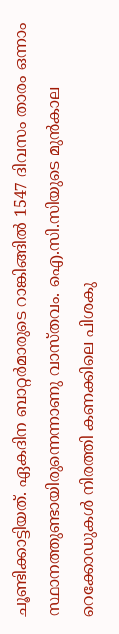ചൂണ്ടിക്കാട്ടിയത്. ഏകദിന ബാറ്റര്‍മാരുടെ റാങ്കിങ്ങില്‍ 1547 ദിവസം താരം ഒന്നാം സ്ഥാനത്തുണ്ടായിരുന്നെന്നാണു വാസ്തവം. ഐ.സി.സിയുടെ മുന്‍കാല റെക്കോഡുകള്‍ നിരത്തി കണക്കിലെ പിശകു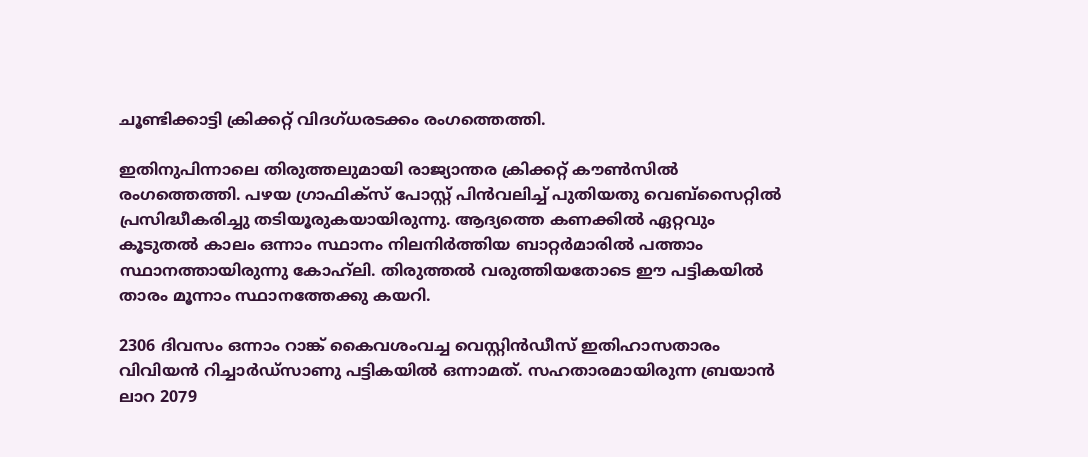ചൂണ്ടിക്കാട്ടി ക്രിക്കറ്റ് വിദഗ്ധരടക്കം രംഗത്തെത്തി.

ഇതിനുപിന്നാലെ തിരുത്തലുമായി രാജ്യാന്തര ക്രിക്കറ്റ് കൗണ്‍സില്‍ രംഗത്തെത്തി. പഴയ ഗ്രാഫിക്‌സ് പോസ്റ്റ് പിന്‍വലിച്ച് പുതിയതു വെബ്‌സൈറ്റില്‍ പ്രസിദ്ധീകരിച്ചു തടിയൂരുകയായിരുന്നു. ആദ്യത്തെ കണക്കില്‍ ഏറ്റവും കൂടുതല്‍ കാലം ഒന്നാം സ്ഥാനം നിലനിര്‍ത്തിയ ബാറ്റര്‍മാരില്‍ പത്താം സ്ഥാനത്തായിരുന്നു കോഹ്‌ലി. തിരുത്തല്‍ വരുത്തിയതോടെ ഈ പട്ടികയില്‍ താരം മൂന്നാം സ്ഥാനത്തേക്കു കയറി.

2306 ദിവസം ഒന്നാം റാങ്ക് കൈവശംവച്ച വെസ്റ്റിന്‍ഡീസ് ഇതിഹാസതാരം വിവിയന്‍ റിച്ചാര്‍ഡ്‌സാണു പട്ടികയില്‍ ഒന്നാമത്. സഹതാരമായിരുന്ന ബ്രയാന്‍ ലാറ 2079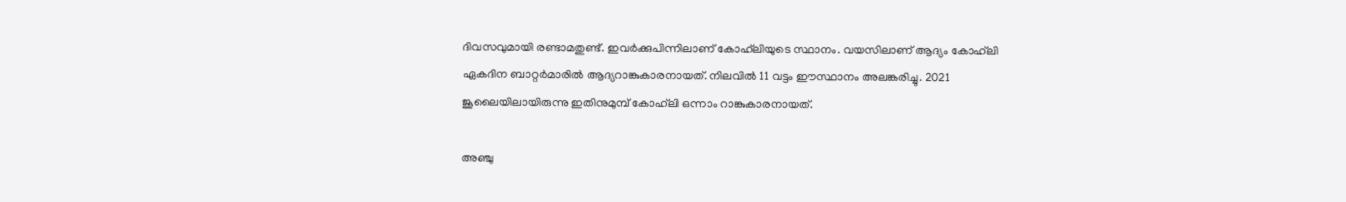ദിവസവുമായി രണ്ടാമതുണ്ട്. ഇവര്‍ക്കുപിന്നിലാണ് കോഹ്‌ലിയുടെ സ്ഥാനം. വയസിലാണ് ആദ്യം കോഹ്‌ലി ഏകദിന ബാറ്റര്‍മാരില്‍ ആദ്യറാങ്കുകാരനായത്. നിലവില്‍ 11 വട്ടം ഈസ്ഥാനം അലങ്കരിച്ചു. 2021 ജൂലൈയിലായിരുന്നു ഇതിനുമുമ്പ് കോഹ്‌ലി ഒന്നാം റാങ്കുകാരനായത്.

അഞ്ചു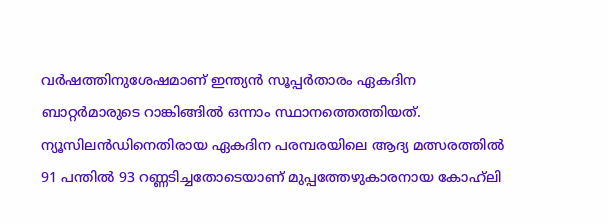വര്‍ഷത്തിനുശേഷമാണ് ഇന്ത്യന്‍ സൂപ്പര്‍താരം ഏകദിന ബാറ്റര്‍മാരുടെ റാങ്കിങ്ങില്‍ ഒന്നാം സ്ഥാനത്തെത്തിയത്. ന്യൂസിലന്‍ഡിനെതിരായ ഏകദിന പരമ്പരയിലെ ആദ്യ മത്സരത്തില്‍ 91 പന്തില്‍ 93 റണ്ണടിച്ചതോടെയാണ് മുപ്പത്തേഴുകാരനായ കോഹ്‌ലി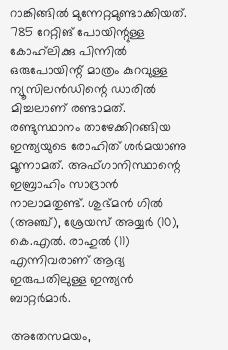റാങ്കിങ്ങില്‍ മുന്നേറ്റമുണ്ടാക്കിയത്. 785 റേറ്റിങ് പോയിന്റുള്ള കോഹ്‌ലിക്കു പിന്നില്‍ ഒരുപോയിന്റ് മാത്രം കുറവുള്ള ന്യൂസിലന്‍ഡിന്റെ ഡാരില്‍ മിച്ചലാണ് രണ്ടാമത്. രണ്ടുസ്ഥാനം താഴേക്കിറങ്ങിയ ഇന്ത്യയുടെ രോഹിത് ശര്‍മയാണു മൂന്നാമത്. അഫ്ഗാനിസ്ഥാന്റെ ഇബ്രാഹിം സാദ്രാന്‍ നാലാമതുണ്ട്. ശുഭ്മന്‍ ഗില്‍ (അഞ്ച്), ശ്രേയസ് അയ്യര്‍ (10), കെ.എല്‍. രാഹുല്‍ (11) എന്നിവരാണ് ആദ്യ ഇരുപതിലുള്ള ഇന്ത്യന്‍ ബാറ്റര്‍മാര്‍.

അതേസമയം,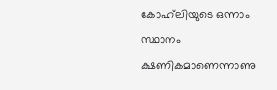കോഹ്‌ലിയുടെ ഒന്നാം സ്ഥാനം ക്ഷണികമാണെന്നാണു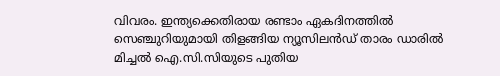വിവരം. ഇന്ത്യക്കെതിരായ രണ്ടാം ഏകദിനത്തില്‍ സെഞ്ചുറിയുമായി തിളങ്ങിയ ന്യൂസിലന്‍ഡ് താരം ഡാരില്‍ മിച്ചല്‍ ഐ.സി.സിയുടെ പുതിയ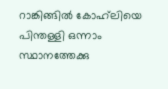റാങ്കിങ്ങില്‍ കോഹ്‌ലിയെ പിന്തള്ളി ഒന്നാം സ്ഥാനത്തേക്കു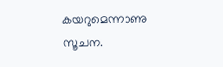കയറുമെന്നാണു സൂചന.